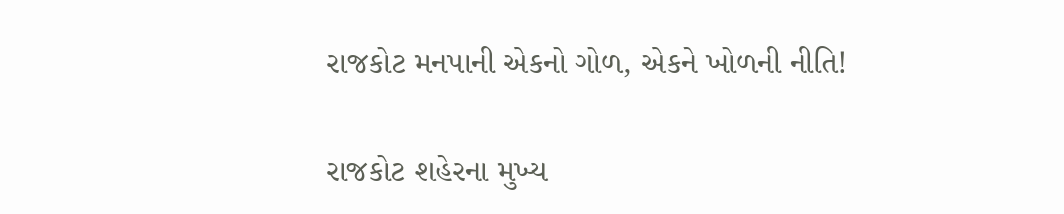રાજકોટ મનપાની એકનો ગોળ, એકને ખોળની નીતિ!

રાજકોટ શહેરના મુખ્ય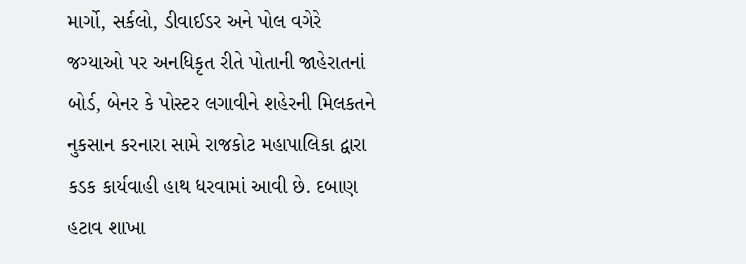માર્ગો, સર્કલો, ડીવાઈડર અને પોલ વગેરે જગ્યાઓ પર અનધિકૃત રીતે પોતાની જાહેરાતનાં બોર્ડ, બેનર કે પોસ્ટર લગાવીને શહેરની મિલકતને નુકસાન કરનારા સામે રાજકોટ મહાપાલિકા દ્વારા કડક કાર્યવાહી હાથ ધરવામાં આવી છે. દબાણ હટાવ શાખા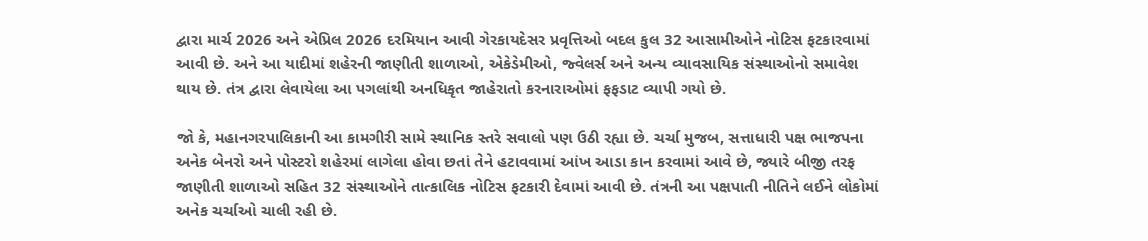દ્વારા માર્ચ 2026 અને એપ્રિલ 2026 દરમિયાન આવી ગેરકાયદેસર પ્રવૃત્તિઓ બદલ કુલ 32 આસામીઓને નોટિસ ફટકારવામાં આવી છે. અને આ યાદીમાં શહેરની જાણીતી શાળાઓ, એકેડેમીઓ, જ્વેલર્સ અને અન્ય વ્યાવસાયિક સંસ્થાઓનો સમાવેશ થાય છે. તંત્ર દ્વારા લેવાયેલા આ પગલાંથી અનધિકૃત જાહેરાતો કરનારાઓમાં ફફડાટ વ્યાપી ગયો છે.

જો કે, મહાનગરપાલિકાની આ કામગીરી સામે સ્થાનિક સ્તરે સવાલો પણ ઉઠી રહ્યા છે. ચર્ચા મુજબ, સત્તાધારી પક્ષ ભાજપના અનેક બેનરો અને પોસ્ટરો શહેરમાં લાગેલા હોવા છતાં તેને હટાવવામાં આંખ આડા કાન કરવામાં આવે છે, જ્યારે બીજી તરફ જાણીતી શાળાઓ સહિત 32 સંસ્થાઓને તાત્કાલિક નોટિસ ફટકારી દેવામાં આવી છે. તંત્રની આ પક્ષપાતી નીતિને લઈને લોકોમાં અનેક ચર્ચાઓ ચાલી રહી છે.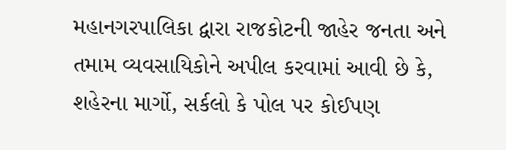મહાનગરપાલિકા દ્વારા રાજકોટની જાહેર જનતા અને તમામ વ્યવસાયિકોને અપીલ કરવામાં આવી છે કે, શહેરના માર્ગો, સર્કલો કે પોલ પર કોઈપણ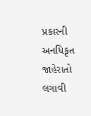પ્રકારની અનધિકૃત જાહેરાતો લગાવી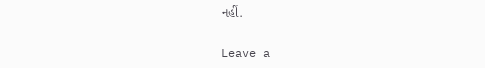નહીં.

Leave a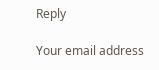Reply

Your email address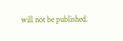will not be published.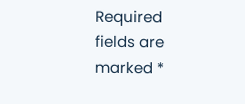Required fields are marked *